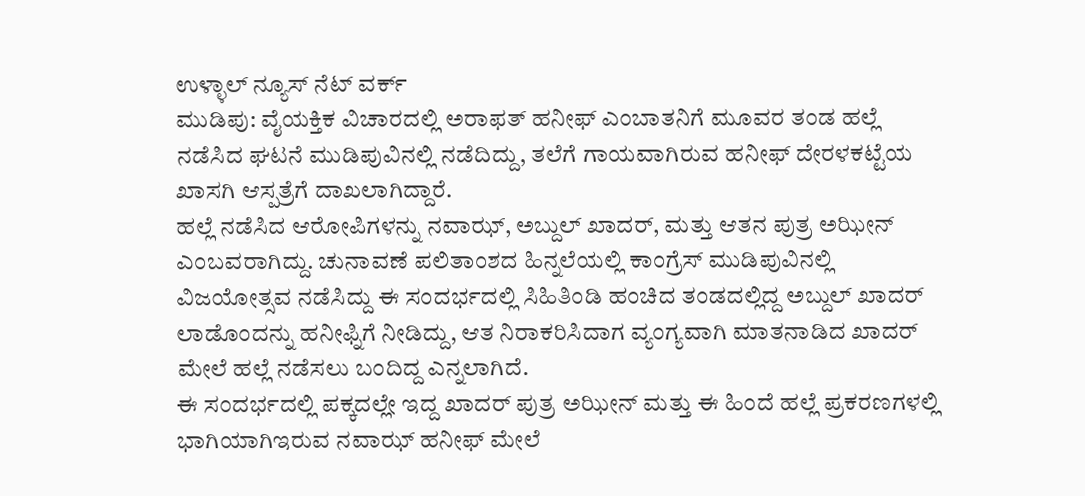ಉಳ್ಳಾಲ್ ನ್ಯೂಸ್ ನೆಟ್ ವರ್ಕ್
ಮುಡಿಪು: ವೈಯಕ್ತಿಕ ವಿಚಾರದಲ್ಲಿ ಅರಾಫತ್ ಹನೀಫ್ ಎಂಬಾತನಿಗೆ ಮೂವರ ತಂಡ ಹಲ್ಲೆ ನಡೆಸಿದ ಘಟನೆ ಮುಡಿಪುವಿನಲ್ಲಿ ನಡೆದಿದ್ದು, ತಲೆಗೆ ಗಾಯವಾಗಿರುವ ಹನೀಫ್ ದೇರಳಕಟ್ಟೆಯ ಖಾಸಗಿ ಆಸ್ಪತ್ರೆಗೆ ದಾಖಲಾಗಿದ್ದಾರೆ.
ಹಲ್ಲೆ ನಡೆಸಿದ ಆರೋಪಿಗಳನ್ನು ನವಾಝ್, ಅಬ್ದುಲ್ ಖಾದರ್, ಮತ್ತು ಆತನ ಪುತ್ರ ಅಝೀನ್ ಎಂಬವರಾಗಿದ್ದು. ಚುನಾವಣೆ ಪಲಿತಾಂಶದ ಹಿನ್ನಲೆಯಲ್ಲಿ ಕಾಂಗ್ರೆಸ್ ಮುಡಿಪುವಿನಲ್ಲಿ ವಿಜಯೋತ್ಸವ ನಡೆಸಿದ್ದು ಈ ಸಂದರ್ಭದಲ್ಲಿ ಸಿಹಿತಿಂಡಿ ಹಂಚಿದ ತಂಡದಲ್ಲಿದ್ದ ಅಬ್ದುಲ್ ಖಾದರ್ ಲಾಡೊಂದನ್ನು ಹನೀಫ್ನಿಗೆ ನೀಡಿದ್ದು, ಆತ ನಿರಾಕರಿಸಿದಾಗ ವ್ಯಂಗ್ಯವಾಗಿ ಮಾತನಾಡಿದ ಖಾದರ್ ಮೇಲೆ ಹಲ್ಲೆ ನಡೆಸಲು ಬಂದಿದ್ದ ಎನ್ನಲಾಗಿದೆ.
ಈ ಸಂದರ್ಭದಲ್ಲಿ ಪಕ್ಕದಲ್ಲೇ ಇದ್ದ ಖಾದರ್ ಪುತ್ರ ಅಝೀನ್ ಮತ್ತು ಈ ಹಿಂದೆ ಹಲ್ಲೆ ಪ್ರಕರಣಗಳಲ್ಲಿ ಭಾಗಿಯಾಗಿಇರುವ ನವಾಝ್ ಹನೀಫ್ ಮೇಲೆ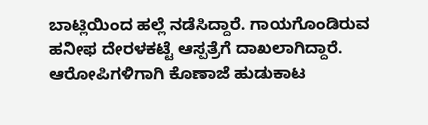ಬಾಟ್ಲಿಯಿಂದ ಹಲ್ಲೆ ನಡೆಸಿದ್ದಾರೆ. ಗಾಯಗೊಂಡಿರುವ ಹನೀಫ ದೇರಳಕಟ್ಟೆ ಆಸ್ಪತ್ರೆಗೆ ದಾಖಲಾಗಿದ್ದಾರೆ. ಆರೋಪಿಗಳಿಗಾಗಿ ಕೊಣಾಜೆ ಹುಡುಕಾಟ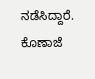ನಡೆಸಿದ್ದಾರೆ. ಕೊಣಾಜೆ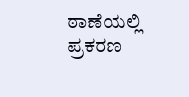ಠಾಣೆಯಲ್ಲಿ ಪ್ರಕರಣ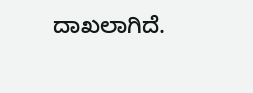ದಾಖಲಾಗಿದೆ.